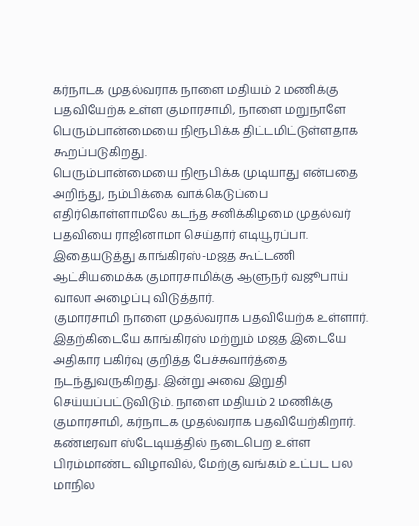கர்நாடக முதல்வராக நாளை மதியம் 2 மணிக்கு பதவியேற்க உள்ள குமாரசாமி, நாளை மறுநாளே பெரும்பான்மையை நிரூபிக்க திட்டமிட்டுள்ளதாக கூறப்படுகிறது.
பெரும்பான்மையை நிரூபிக்க முடியாது என்பதை அறிந்து, நம்பிக்கை வாக்கெடுப்பை எதிர்கொள்ளாமலே கடந்த சனிக்கிழமை முதல்வர் பதவியை ராஜினாமா செய்தார் எடியூரப்பா. இதையடுத்து காங்கிரஸ்-மஜத கூட்டணி ஆட்சியமைக்க குமாரசாமிக்கு ஆளுநர் வஜூபாய் வாலா அழைப்பு விடுத்தார்.
குமாரசாமி நாளை முதல்வராக பதவியேற்க உள்ளார். இதற்கிடையே காங்கிரஸ் மற்றும் மஜத இடையே அதிகார பகிர்வு குறித்த பேச்சுவார்த்தை நடந்துவருகிறது. இன்று அவை இறுதி செய்யப்பட்டுவிடும். நாளை மதியம் 2 மணிக்கு குமாரசாமி, கர்நாடக முதல்வராக பதவியேற்கிறார். கண்டீரவா ஸ்டேடியத்தில் நடைபெற உள்ள பிரம்மாண்ட விழாவில், மேற்கு வங்கம் உட்பட பல மாநில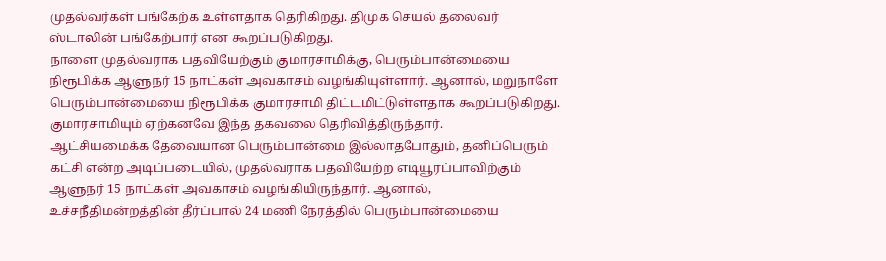முதல்வர்கள் பங்கேற்க உள்ளதாக தெரிகிறது. திமுக செயல் தலைவர் ஸ்டாலின் பங்கேற்பார் என கூறப்படுகிறது.
நாளை முதல்வராக பதவியேற்கும் குமாரசாமிக்கு, பெரும்பான்மையை நிரூபிக்க ஆளுநர் 15 நாட்கள் அவகாசம் வழங்கியுள்ளார். ஆனால், மறுநாளே பெரும்பான்மையை நிரூபிக்க குமாரசாமி திட்டமிட்டுள்ளதாக கூறப்படுகிறது. குமாரசாமியும் ஏற்கனவே இந்த தகவலை தெரிவித்திருந்தார்.
ஆட்சியமைக்க தேவையான பெரும்பான்மை இல்லாதபோதும், தனிப்பெரும் கட்சி என்ற அடிப்படையில், முதல்வராக பதவியேற்ற எடியூரப்பாவிற்கும் ஆளுநர் 15 நாட்கள் அவகாசம் வழங்கியிருந்தார். ஆனால், உச்சநீதிமன்றத்தின் தீர்ப்பால் 24 மணி நேரத்தில் பெரும்பான்மையை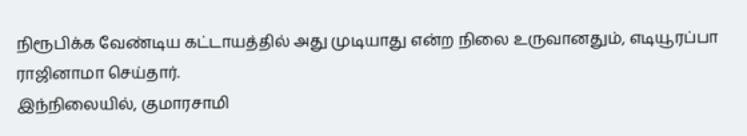நிரூபிக்க வேண்டிய கட்டாயத்தில் அது முடியாது என்ற நிலை உருவானதும், எடியூரப்பா ராஜினாமா செய்தார்.
இந்நிலையில், குமாரசாமி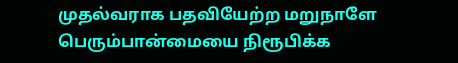முதல்வராக பதவியேற்ற மறுநாளே பெரும்பான்மையை நிரூபிக்க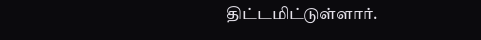திட்டமிட்டுள்ளார்.